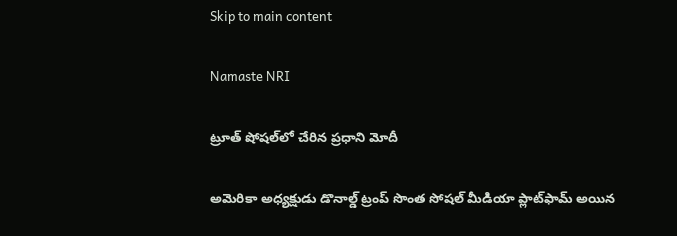Skip to main content

Namaste NRI

ట్రూత్‌ షోషల్‌లో చేరిన ప్రధాని మోదీ

అమెరికా అధ్యక్షుడు డొనాల్డ్‌ ట్రంప్‌ సొంత సోషల్‌ మీడియా ప్లాట్‌ఫామ్‌ అయిన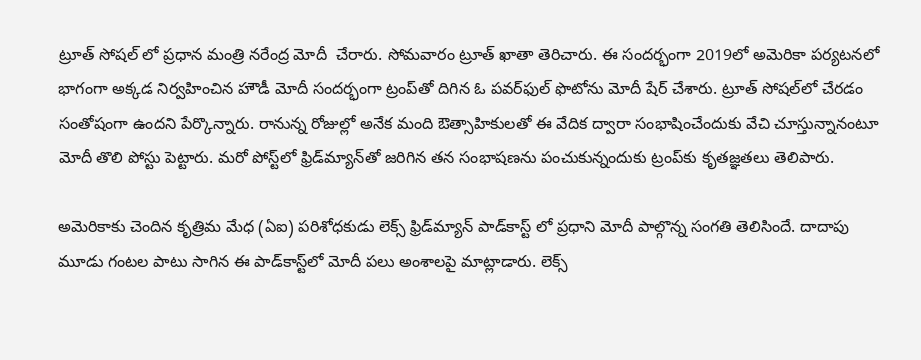ట్రూత్‌ సోషల్‌ లో ప్రధాన మంత్రి నరేంద్ర మోదీ  చేరారు. సోమవారం ట్రూత్‌ ఖాతా తెరిచారు. ఈ సందర్భంగా 2019లో అమెరికా పర్యటనలో భాగంగా అక్కడ నిర్వహించిన హౌడీ మోదీ సందర్భంగా ట్రంప్‌తో దిగిన ఓ పవర్‌ఫుల్‌ ఫొటోను మోదీ షేర్‌ చేశారు. ట్రూత్‌ సోషల్‌లో చేరడం సంతోషంగా ఉందని పేర్కొన్నారు. రానున్న రోజుల్లో అనేక మంది ఔత్సాహికులతో ఈ వేదిక ద్వారా సంభాషించేందుకు వేచి చూస్తున్నానంటూ మోదీ తొలి పోస్టు పెట్టారు. మరో పోస్ట్‌లో ఫ్రిడ్‌మ్యాన్‌తో జరిగిన తన సంభాషణను పంచుకున్నందుకు ట్రంప్‌కు కృతజ్ఞతలు తెలిపారు.

అమెరికాకు చెందిన కృత్రిమ మేధ (ఏఐ) పరిశోధకుడు లెక్స్‌ ఫ్రిడ్‌మ్యాన్‌ పాడ్‌కాస్ట్‌ లో ప్రధాని మోదీ పాల్గొన్న సంగతి తెలిసిందే. దాదాపు మూడు గంటల పాటు సాగిన ఈ పాడ్‌కాస్ట్‌లో మోదీ పలు అంశాలపై మాట్లాడారు. లెక్స్‌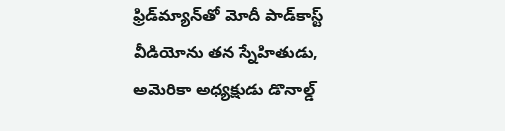ఫ్రిడ్‌మ్యాన్‌తో మోదీ పాడ్‌కాస్ట్‌ వీడియోను తన స్నేహితుడు, అమెరికా అధ్యక్షుడు డొనాల్డ్‌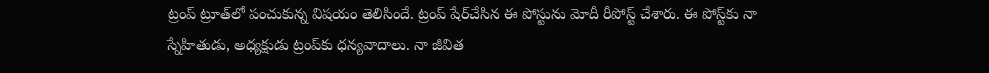ట్రంప్‌ ట్రూత్‌లో పంచుకున్న విషయం తెలిసిందే. ట్రంప్‌ షేర్‌చేసిన ఈ పోస్టును మోదీ రీపోస్ట్‌ చేశారు. ఈ పోస్ట్‌కు నా స్నేహితుడు, అధ్యక్షుడు ట్రంప్‌కు ధన్యవాదాలు. నా జీవిత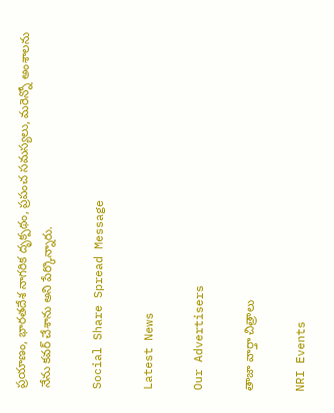ప్రయాణం, భారతదేశ నాగరిక దృక్పథం, ప్రపంచ సమస్యలు, మరెన్నో అంశాలను నేను కవర్‌ చేశాను అని పేర్కొన్నారు.

Social Share Spread Message

Latest News

Our Advertisers

తాజా వార్తా చిత్రాలు

NRI Events